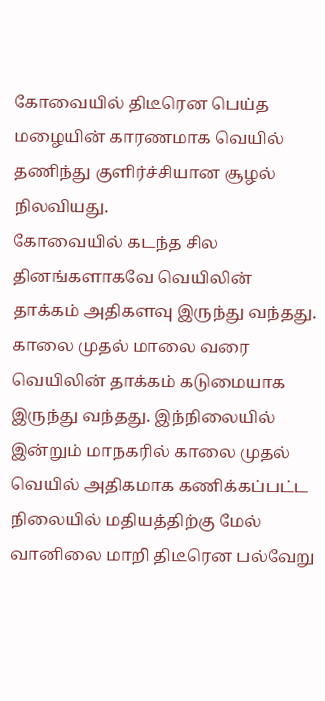கோவையில் திடீரென பெய்த மழையின் காரணமாக வெயில் தணிந்து குளிர்ச்சியான சூழல் நிலவியது.
கோவையில் கடந்த சில தினங்களாகவே வெயிலின் தாக்கம் அதிகளவு இருந்து வந்தது. காலை முதல் மாலை வரை வெயிலின் தாக்கம் கடுமையாக இருந்து வந்தது. இந்நிலையில் இன்றும் மாநகரில் காலை முதல் வெயில் அதிகமாக கணிக்கப்பட்ட நிலையில் மதியத்திற்கு மேல் வானிலை மாறி திடீரென பல்வேறு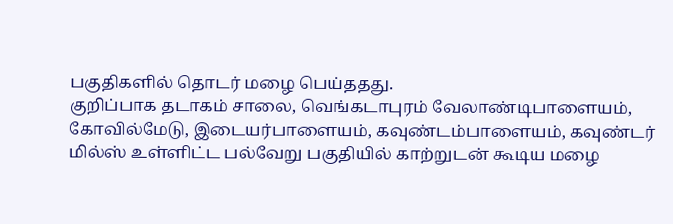பகுதிகளில் தொடர் மழை பெய்ததது.
குறிப்பாக தடாகம் சாலை, வெங்கடாபுரம் வேலாண்டிபாளையம், கோவில்மேடு, இடையர்பாளையம், கவுண்டம்பாளையம், கவுண்டர் மில்ஸ் உள்ளிட்ட பல்வேறு பகுதியில் காற்றுடன் கூடிய மழை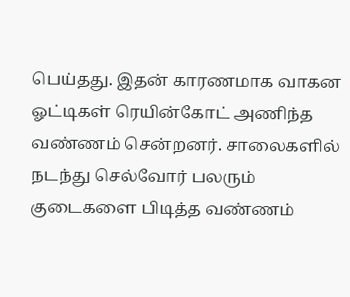பெய்தது. இதன் காரணமாக வாகன ஓட்டிகள் ரெயின்கோட் அணிந்த வண்ணம் சென்றனர். சாலைகளில் நடந்து செல்வோர் பலரும் குடைகளை பிடித்த வண்ணம்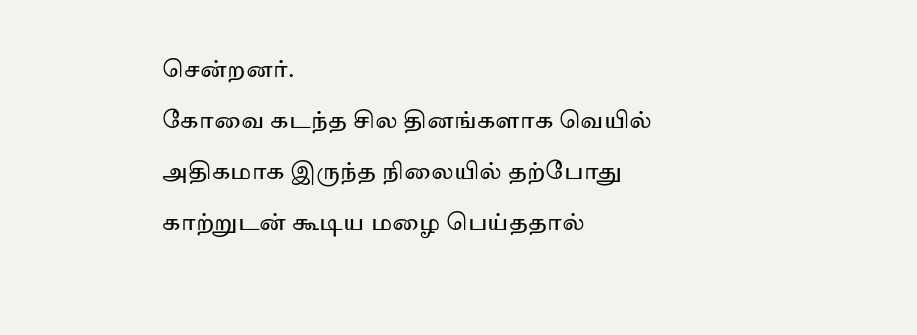சென்றனர்.
கோவை கடந்த சில தினங்களாக வெயில் அதிகமாக இருந்த நிலையில் தற்போது காற்றுடன் கூடிய மழை பெய்ததால்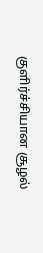குளிர்ச்சியான சூழல்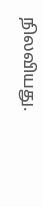நிலவியது.